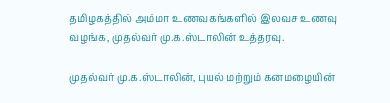தமிழகத்தில் அம்மா உணவகங்களில் இலவச உணவு வழங்க, முதல்வர் மு.க.ஸ்டாலின் உத்தரவு.

முதல்வர் மு.க.ஸ்டாலின், புயல் மற்றும் கனமழையின்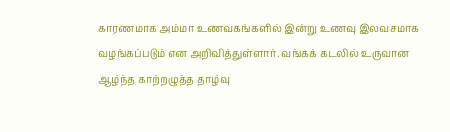காரணமாக அம்மா உணவகங்களில் இன்று உணவு இலவசமாக வழங்கப்படும் என அறிவித்துள்ளார். வங்கக் கடலில் உருவான ஆழ்ந்த காற்றழுத்த தாழ்வு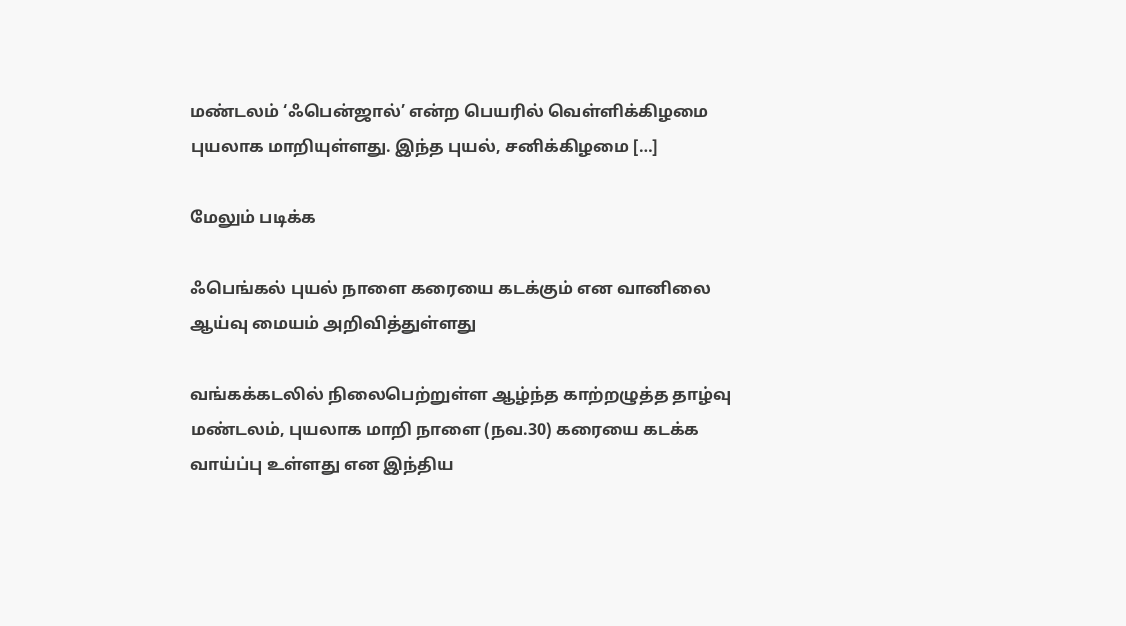மண்டலம் ‘ஃபென்ஜால்’ என்ற பெயரில் வெள்ளிக்கிழமை புயலாக மாறியுள்ளது. இந்த புயல், சனிக்கிழமை […]

மேலும் படிக்க

ஃபெங்கல் புயல் நாளை கரையை கடக்கும் என வானிலை ஆய்வு மையம் அறிவித்துள்ளது

வங்கக்கடலில் நிலைபெற்றுள்ள ஆழ்ந்த காற்றழுத்த தாழ்வு மண்டலம், புயலாக மாறி நாளை (நவ.30) கரையை கடக்க வாய்ப்பு உள்ளது என இந்திய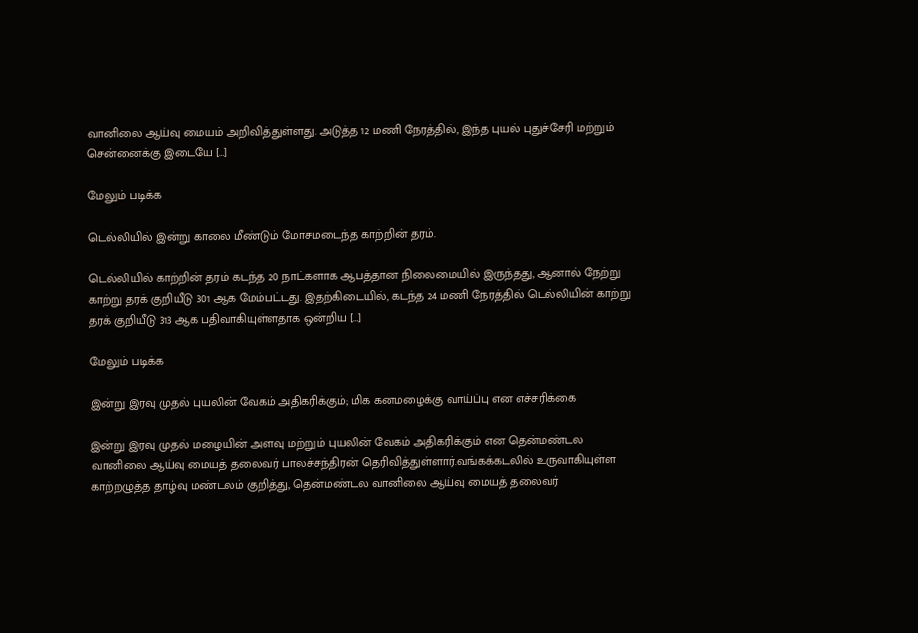வானிலை ஆய்வு மையம் அறிவித்துள்ளது. அடுத்த 12 மணி நேரத்தில், இந்த புயல் புதுச்சேரி மற்றும் சென்னைக்கு இடையே […]

மேலும் படிக்க

டெல்லியில் இன்று காலை மீண்டும் மோசமடைந்த காற்றின் தரம்.

டெல்லியில் காற்றின் தரம் கடந்த 20 நாட்களாக ஆபத்தான நிலைமையில் இருந்தது, ஆனால் நேற்று காற்று தரக் குறியீடு 301 ஆக மேம்பட்டது. இதற்கிடையில், கடந்த 24 மணி நேரத்தில் டெல்லியின் காற்று தரக் குறியீடு 313 ஆக பதிவாகியுள்ளதாக ஒன்றிய […]

மேலும் படிக்க

இன்று இரவு முதல் புயலின் வேகம் அதிகரிக்கும்; மிக கனமழைக்கு வாய்ப்பு என எச்சரிக்கை

இன்று இரவு முதல் மழையின் அளவு மற்றும் புயலின் வேகம் அதிகரிக்கும் என தென்மண்டல வானிலை ஆய்வு மையத் தலைவர் பாலச்சந்திரன் தெரிவித்துள்ளார்.வங்கக்கடலில் உருவாகியுள்ள காற்றழுத்த தாழ்வு மண்டலம் குறித்து, தென்மண்டல வானிலை ஆய்வு மையத் தலைவர்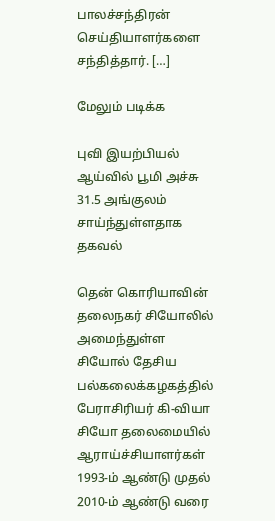பாலச்சந்திரன் செய்தியாளர்களை சந்தித்தார். […]

மேலும் படிக்க

புவி இயற்பியல் ஆய்வில் பூமி அச்சு 31.5 அங்குலம் சாய்ந்துள்ளதாக தகவல்

தென் கொரியாவின் தலைநகர் சியோலில் அமைந்துள்ள சியோல் தேசிய பல்கலைக்கழகத்தில் பேராசிரியர் கி-வியா சியோ தலைமையில் ஆராய்ச்சியாளர்கள் 1993-ம் ஆண்டு முதல் 2010-ம் ஆண்டு வரை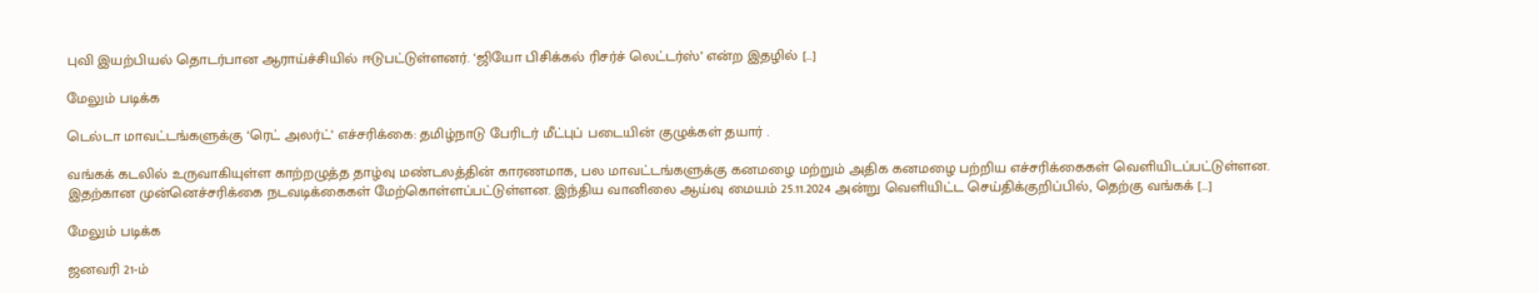புவி இயற்பியல் தொடர்பான ஆராய்ச்சியில் ஈடுபட்டுள்ளனர். ‘ஜியோ பிசிக்கல் ரிசர்ச் லெட்டர்ஸ்’ என்ற இதழில் […]

மேலும் படிக்க

டெல்டா மாவட்டங்களுக்கு ‘ரெட் அலர்ட்’ எச்சரிக்கை: தமிழ்நாடு பேரிடர் மீட்புப் படையின் குழுக்கள் தயார் .

வங்கக் கடலில் உருவாகியுள்ள காற்றழுத்த தாழ்வு மண்டலத்தின் காரணமாக, பல மாவட்டங்களுக்கு கனமழை மற்றும் அதிக கனமழை பற்றிய எச்சரிக்கைகள் வெளியிடப்பட்டுள்ளன. இதற்கான முன்னெச்சரிக்கை நடவடிக்கைகள் மேற்கொள்ளப்பட்டுள்ளன. இந்திய வானிலை ஆய்வு மையம் 25.11.2024 அன்று வெளியிட்ட செய்திக்குறிப்பில், தெற்கு வங்கக் […]

மேலும் படிக்க

ஜனவரி 21-ம்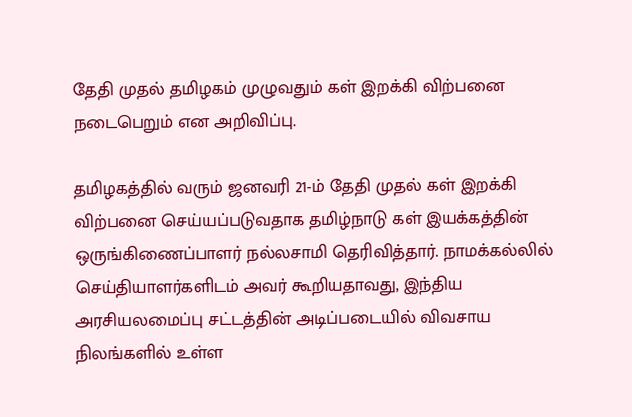தேதி முதல் தமிழகம் முழுவதும் கள் இறக்கி விற்பனை நடைபெறும் என அறிவிப்பு.

தமிழகத்தில் வரும் ஜனவரி 21-ம் தேதி முதல் கள் இறக்கி விற்பனை செய்யப்படுவதாக தமிழ்நாடு கள் இயக்கத்தின் ஒருங்கிணைப்பாளர் நல்லசாமி தெரிவித்தார். நாமக்கல்லில் செய்தியாளர்களிடம் அவர் கூறியதாவது, இந்திய அரசியலமைப்பு சட்டத்தின் அடிப்படையில் விவசாய நிலங்களில் உள்ள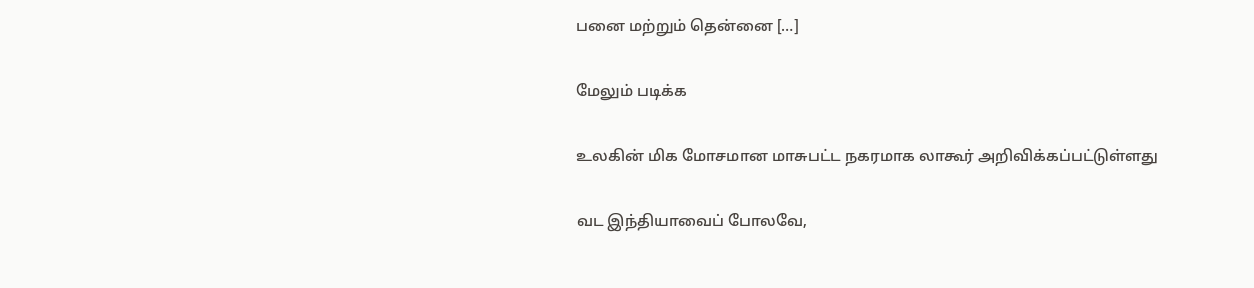பனை மற்றும் தென்னை […]

மேலும் படிக்க

உலகின் மிக மோசமான மாசுபட்ட நகரமாக லாகூர் அறிவிக்கப்பட்டுள்ளது

வட இந்தியாவைப் போலவே,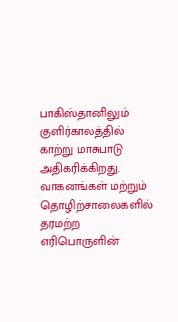பாகிஸ்தானிலும் குளிர்காலத்தில் காற்று மாசுபாடு அதிகரிக்கிறது. வாகனங்கள் மற்றும் தொழிற்சாலைகளில் தரமற்ற எரிபொருளின்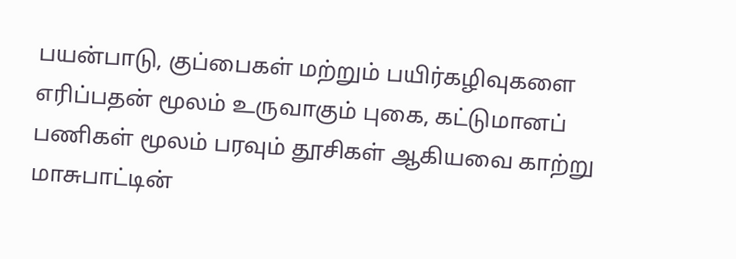பயன்பாடு, குப்பைகள் மற்றும் பயிர்கழிவுகளை எரிப்பதன் மூலம் உருவாகும் புகை, கட்டுமானப் பணிகள் மூலம் பரவும் தூசிகள் ஆகியவை காற்று மாசுபாட்டின்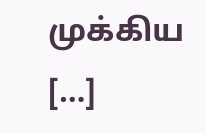முக்கிய […]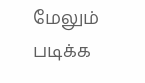மேலும் படிக்க